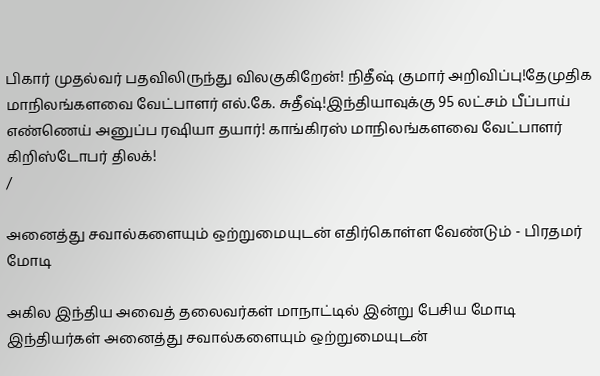பிகார் முதல்வர் பதவிலிருந்து விலகுகிறேன்! நிதீஷ் குமார் அறிவிப்பு!தேமுதிக மாநிலங்களவை வேட்பாளர் எல்.கே. சுதீஷ்!இந்தியாவுக்கு 95 லட்சம் பீப்பாய் எண்ணெய் அனுப்ப ரஷியா தயார்! காங்கிரஸ் மாநிலங்களவை வேட்பாளர் கிறிஸ்டோபர் திலக்!
/

அனைத்து சவால்களையும் ஒற்றுமையுடன் எதிர்கொள்ள வேண்டும் - பிரதமர் மோடி

அகில இந்திய அவைத் தலைவர்கள் மாநாட்டில் இன்று பேசிய மோடி இந்தியர்கள் அனைத்து சவால்களையும் ஒற்றுமையுடன்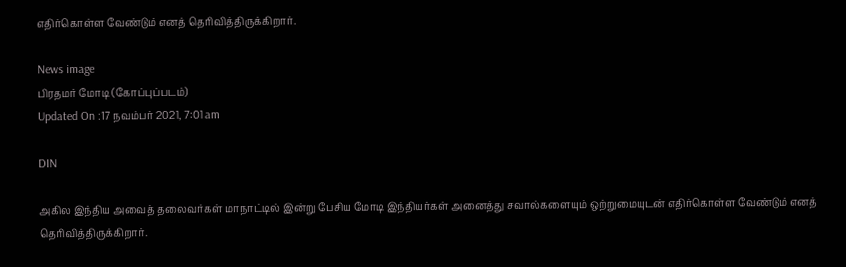எதிர்கொள்ள வேண்டும் எனத் தெரிவித்திருக்கிறார்.

News image
பிரதமர் மோடி (கோப்புப்படம்)
Updated On :17 நவம்பர் 2021, 7:01 am

DIN

அகில இந்திய அவைத் தலைவர்கள் மாநாட்டில் இன்று பேசிய மோடி இந்தியர்கள் அனைத்து சவால்களையும் ஒற்றுமையுடன் எதிர்கொள்ள வேண்டும் எனத் தெரிவித்திருக்கிறார்.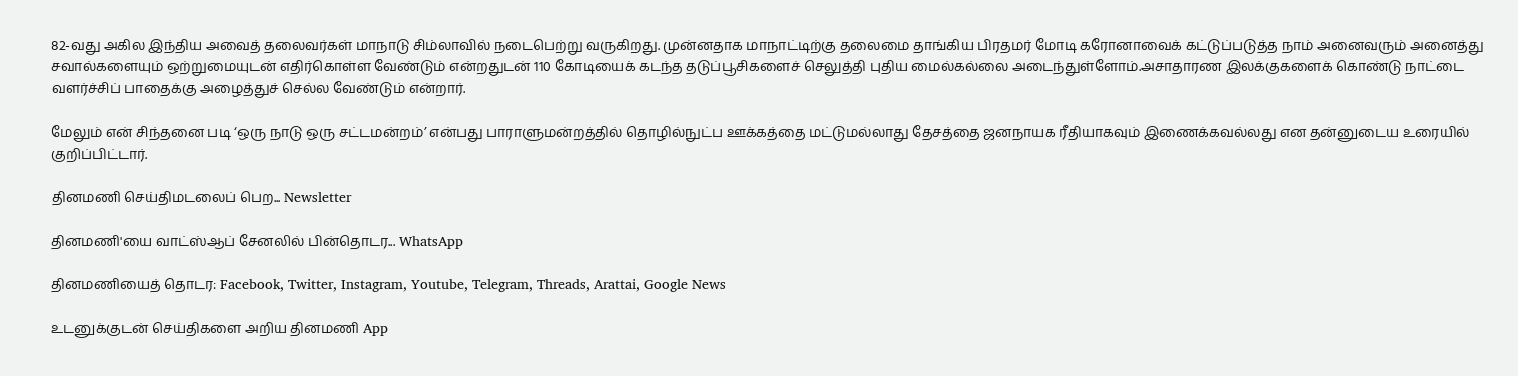82-வது அகில இந்திய அவைத் தலைவர்கள் மாநாடு சிம்லாவில் நடைபெற்று வருகிறது. முன்னதாக மாநாட்டிற்கு தலைமை தாங்கிய பிரதமர் மோடி கரோனாவைக் கட்டுப்படுத்த நாம் அனைவரும் அனைத்து சவால்களையும் ஒற்றுமையுடன் எதிர்கொள்ள வேண்டும் என்றதுடன் 110 கோடியைக் கடந்த தடுப்பூசிகளைச் செலுத்தி புதிய மைல்கல்லை அடைந்துள்ளோம்.அசாதாரண இலக்குகளைக் கொண்டு நாட்டை வளர்ச்சிப் பாதைக்கு அழைத்துச் செல்ல வேண்டும் என்றார்.

மேலும் என் சிந்தனை படி ‘ஒரு நாடு ஒரு சட்டமன்றம்’ என்பது பாராளுமன்றத்தில் தொழில்நுட்ப ஊக்கத்தை மட்டுமல்லாது தேசத்தை ஜனநாயக ரீதியாகவும் இணைக்கவல்லது என தன்னுடைய உரையில் குறிப்பிட்டார்.

தினமணி செய்திமடலைப் பெற... Newsletter

தினமணி'யை வாட்ஸ்ஆப் சேனலில் பின்தொடர... WhatsApp

தினமணியைத் தொடர: Facebook, Twitter, Instagram, Youtube, Telegram, Threads, Arattai, Google News

உடனுக்குடன் செய்திகளை அறிய தினமணி App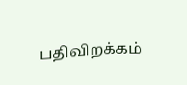பதிவிறக்கம்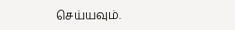செய்யவும்.